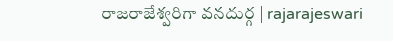రాజరాజేశ్వరిగా వనదుర్గ | rajarajeswari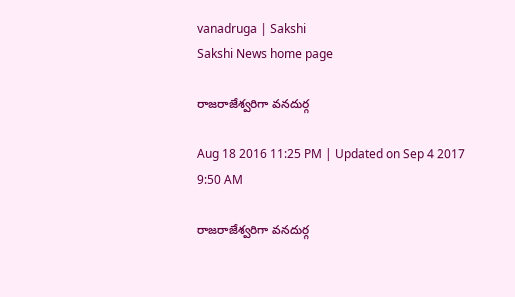vanadruga | Sakshi
Sakshi News home page

రాజరాజేశ్వరిగా వనదుర్గ

Aug 18 2016 11:25 PM | Updated on Sep 4 2017 9:50 AM

రాజరాజేశ్వరిగా వనదుర్గ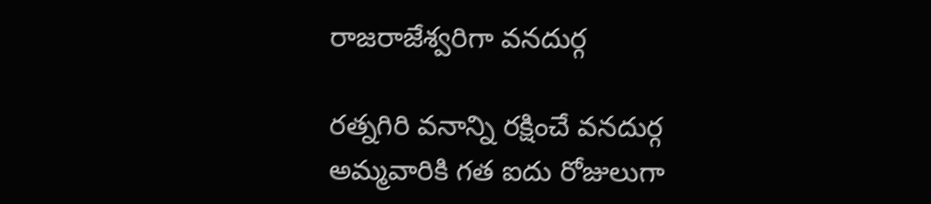రాజరాజేశ్వరిగా వనదుర్గ

రత్నగిరి వనాన్ని రక్షించే వనదుర్గ అమ్మవారికి గత ఐదు రోజులుగా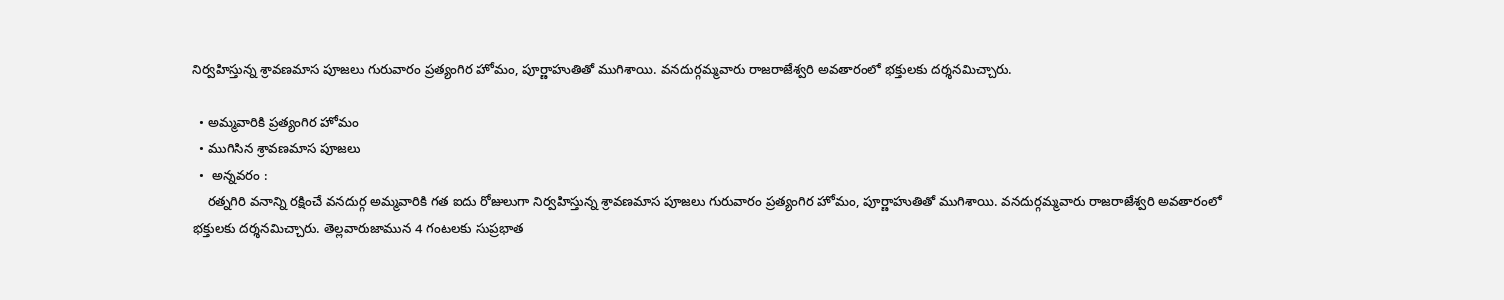నిర్వహిస్తున్న శ్రావణమాస పూజలు గురువారం ప్రత్యంగిర హోమం, పూర్ణాహుతితో ముగిశాయి. వనదుర్గమ్మవారు రాజరాజేశ్వరి అవతారంలో భక్తులకు దర్శనమిచ్చారు.

  • అమ్మవారికి ప్రత్యంగిర హోమం
  • ముగిసిన శ్రావణమాస పూజలు
  •  అన్నవరం :
    రత్నగిరి వనాన్ని రక్షించే వనదుర్గ అమ్మవారికి గత ఐదు రోజులుగా నిర్వహిస్తున్న శ్రావణమాస పూజలు గురువారం ప్రత్యంగిర హోమం, పూర్ణాహుతితో ముగిశాయి. వనదుర్గమ్మవారు రాజరాజేశ్వరి అవతారంలో భక్తులకు దర్శనమిచ్చారు. తెల్లవారుజామున 4 గంటలకు సుప్రభాత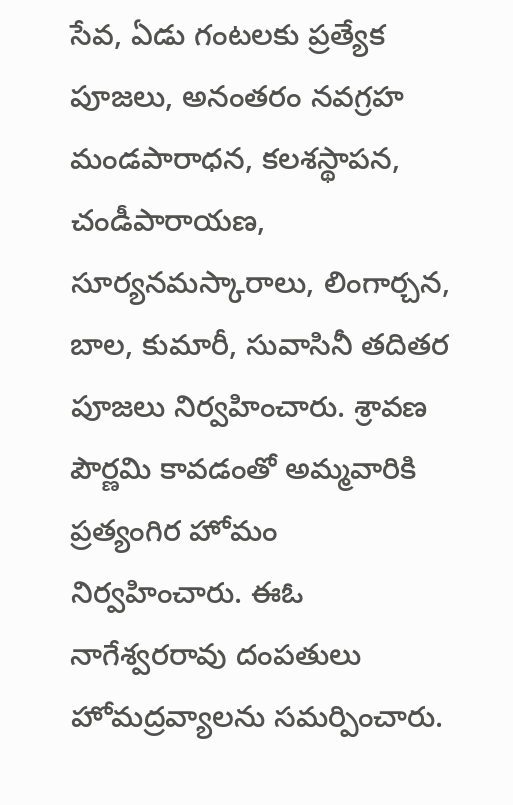సేవ, ఏడు గంటలకు ప్రత్యేక పూజలు, అనంతరం నవగ్రహ మండపారాధన, కలశస్థాపన, చండీపారాయణ, సూర్యనమస్కారాలు, లింగార్చన, బాల, కుమారీ, సువాసినీ తదితర  పూజలు నిర్వహించారు. శ్రావణ పౌర్ణమి కావడంతో అమ్మవారికి ప్రత్యంగిర హోమం నిర్వహించారు. ఈఓ నాగేశ్వరరావు దంపతులు హోమద్రవ్యాలను సమర్పించారు.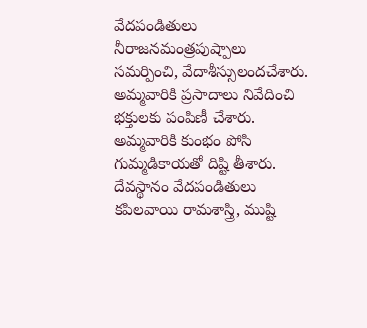వేదపండితులు  నీరాజనమంత్రపుష్పాలు సమర్పించి, వేదాశీస్సులందచేశారు. అమ్మవారికి ప్రసాదాలు నివేదించి భక్తులకు పంపిణీ చేశారు. అమ్మవారికి కుంభం పోసి గుమ్మడికాయతో దిష్టి తీశారు. దేవస్థానం వేదపండితులు కపిలవాయి రామశాస్త్రి, ముష్టి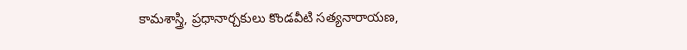కామశాస్త్రి, ప్రధానార్చకులు కొండవీటి సత్యనారాయణ,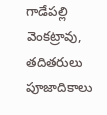గాడేపల్లి వెంకట్రావు, తదితరులు పూజాదికాలు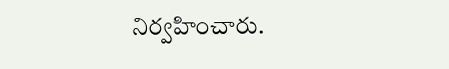నిర్వహించారు.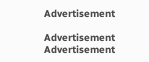Advertisement

Advertisement
Advertisement